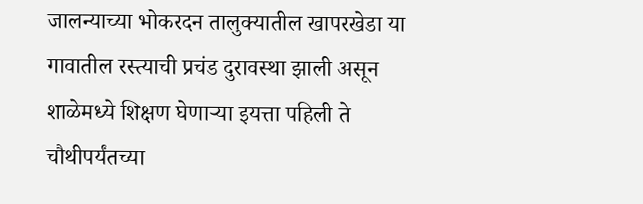जालन्याच्या भोकरदन तालुक्यातील खापरखेडा या गावातील रस्त्याची प्रचंड दुरावस्था झाली असून शाळेमध्ये शिक्षण घेणाऱ्या इयत्ता पहिली ते चौथीपर्यंतच्या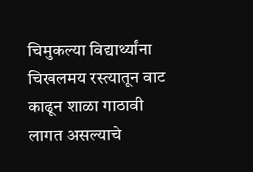चिमुकल्या विद्यार्थ्यांना चिखलमय रस्त्यातून वाट काढून शाळा गाठावी लागत असल्याचे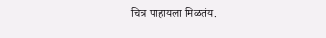चित्र पाहायला मिळतंय.